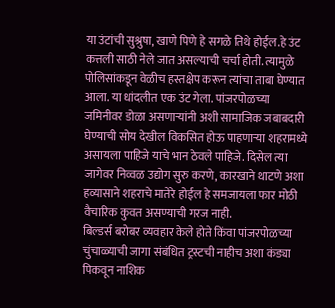या उंटांची सुश्रुषा, खाणे पिणे हे सगळे तिथे होईल.हे उंट कत्तली साठी नेले जात असल्याची चर्चा होती. त्यामुळे पोलिसांकडून वेळीच हस्तक्षेप करून त्यांचा ताबा घेण्यात आला. या धांदलीत एक उंट गेला. पांजरपोळच्या जमिनीवर डोळा असणाऱ्यांनी अशी सामाजिक जबाबदारी घेण्याची सोय देखील विकसित होऊ पाहणाऱ्या शहरामध्ये असायला पाहिजे याचे भान ठेवले पाहिजे. दिसेल त्या जागेवर निव्वळ उद्योग सुरु करणे, कारखाने थाटणे अशा हव्यासाने शहराचे मातेरे होईल हे समजायला फार मोठी वैचारिक कुवत असण्याची गरज नाही.
बिल्डर्स बरोबर व्यवहार केले होते किंवा पांजरपोळच्या चुंचाळ्याची जागा संबंधित ट्रस्टची नाहीच अशा कंड्या पिकवून नाशिक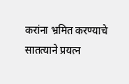करांना भ्रमित करण्याचे सातत्याने प्रयत्न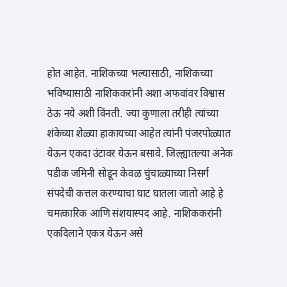होत आहेत. नाशिकच्या भल्यासाठी, नाशिकच्या भविष्यासाठी नाशिककरांनी अशा अफवांवर विश्वास ठेऊ नये अशी विंनती. ज्या कुणाला तरीही त्यांच्या शंकेच्या शेळ्या हाकायच्या आहेत त्यांनी पंजरपोळ्यात येऊन एकदा उंटावर येऊन बसावे. जिल्ह्यातल्या अनेक पडीक जमिनी सोडून केवळ चुंचाळ्याच्या निसर्ग संपदेची कत्तल करण्याचा घाट घातला जातो आहे हे चमत्कारिक आणि संशयास्पद आहे. नाशिककरांनी एकदिलाने एकत्र येऊन असे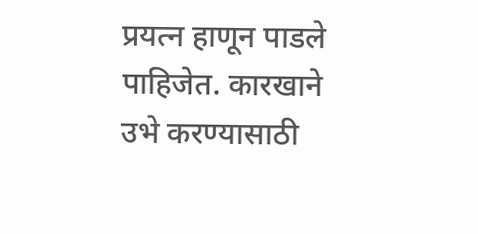प्रयत्न हाणून पाडले पाहिजेत. कारखाने उभे करण्यासाठी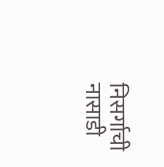निसर्गाची नासाडी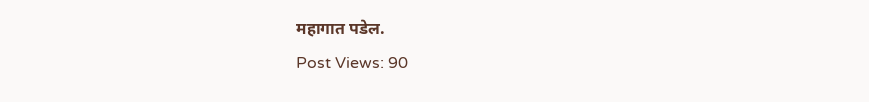महागात पडेल.
Post Views: 90